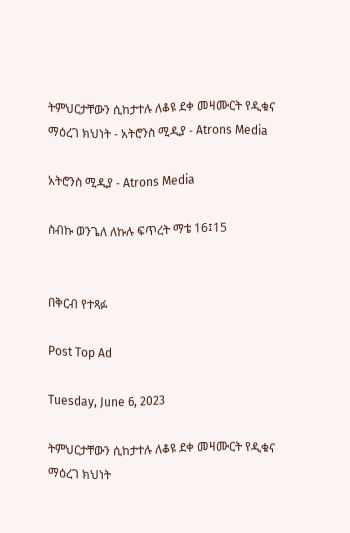ትምህርታቸውን ሲከታተሉ ለቆዩ ደቀ መዛሙርት የዲቁና ማዕረገ ክህነት - አትሮንስ ሚዲያ - Atrons Media

አትሮንስ ሚዲያ - Atrons Media

ስብኩ ወንጌለ ለኩሉ ፍጥረት ማቴ 16፤15


በቅርብ የተጻፉ

Post Top Ad

Tuesday, June 6, 2023

ትምህርታቸውን ሲከታተሉ ለቆዩ ደቀ መዛሙርት የዲቁና ማዕረገ ክህነት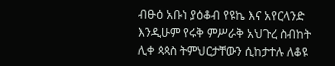ብፁዕ አቡነ ያዕቆብ የዩኬ እና አየርላንድ እንዲሁም የሩቅ ምሥራቅ አህጉረ ስብከት ሊቀ ጳጳስ ትምህርታቸውን ሲከታተሉ ለቆዩ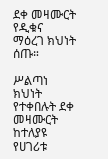ደቀ መዛሙርት የዲቁና ማዕረገ ክህነት ሰጡ።

ሥልጣነ ክህነት የተቀበሉት ደቀ መዛሙርት ከተለያዩ የሀገሪቱ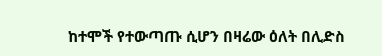ከተሞች የተውጣጡ ሲሆን በዛሬው ዕለት በሊድስ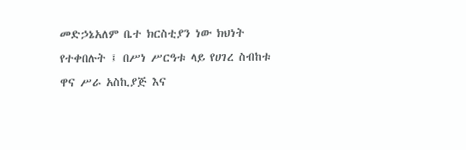መድኃኔአለም ቤተ ክርስቲያን ነው ክህነት የተቀበሉት ፤ በሥነ ሥርዓቱ ላይ የሀገረ ስብከቱ ዋና ሥራ አስኪያጅ እና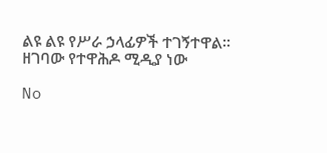ልዩ ልዩ የሥራ ኃላፊዎች ተገኝተዋል።
ዘገባው የተዋሕዶ ሚዲያ ነው

No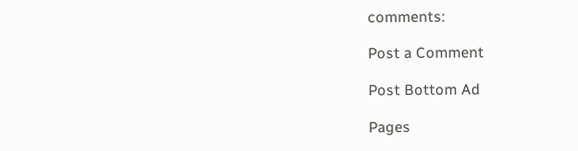comments:

Post a Comment

Post Bottom Ad

Pages